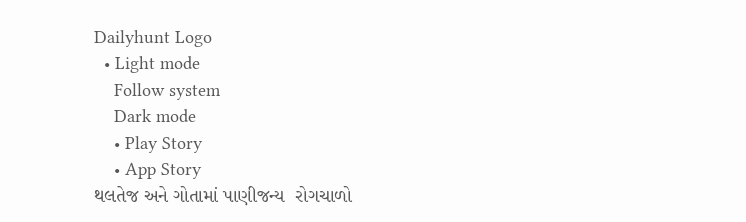Dailyhunt Logo
  • Light mode
    Follow system
    Dark mode
    • Play Story
    • App Story
થલતેજ અને ગોતામાં પાણીજન્ય  રોગચાળો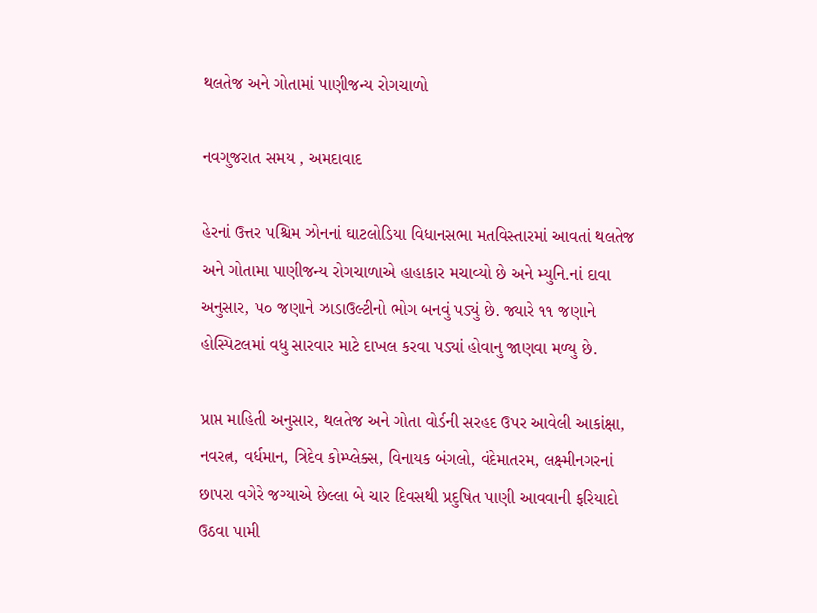થલતેજ અને ગોતામાં પાણીજન્ય રોગચાળો

નવગુજરાત સમય , અમદાવાદ

હેરનાં ઉત્તર પશ્ચિમ ઝોનનાં ઘાટલોડિયા વિધાનસભા મતવિસ્તારમાં આવતાં થલતેજ અને ગોતામા પાણીજન્ય રોગચાળાએ હાહાકાર મચાવ્યો છે અને મ્યુનિ.નાં દાવા અનુસાર, ૫૦ જણાને ઝાડાઉલ્ટીનો ભોગ બનવું પડ્યું છે. જ્યારે ૧૧ જણાને હોસ્પિટલમાં વધુ સારવાર માટે દાખલ કરવા પડ્યાં હોવાનુ જાણવા મળ્યુ છે.

પ્રાપ્ત માહિતી અનુસાર, થલતેજ અને ગોતા વોર્ડની સરહદ ઉપર આવેલી આકાંક્ષા, નવરત્ન, વર્ધમાન, ત્રિદેવ કોમ્પ્લેક્સ, વિનાયક બંગલો, વંદેમાતરમ, લક્ષ્‍મીનગરનાં છાપરા વગેરે જગ્યાએ છેલ્લા બે ચાર દિવસથી પ્રદુષિત પાણી આવવાની ફરિયાદો ઉઠવા પામી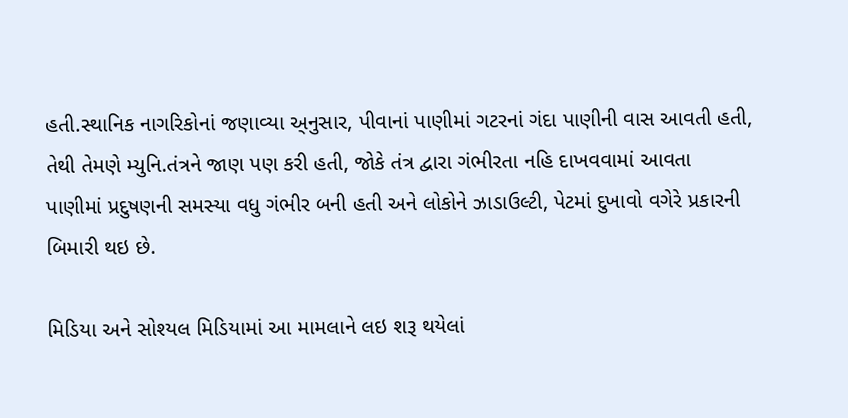હતી.સ્થાનિક નાગરિકોનાં જણાવ્યા અ્નુસાર, પીવાનાં પાણીમાં ગટરનાં ગંદા પાણીની વાસ આવતી હતી, તેથી તેમણે મ્યુનિ.તંત્રને જાણ પણ કરી હતી, જોકે તંત્ર દ્વારા ગંભીરતા નહિ દાખવવામાં આવતા પાણીમાં પ્રદુષણની સમસ્યા વધુ ગંભીર બની હતી અને લોકોને ઝાડાઉલ્ટી, પેટમાં દુખાવો વગેરે પ્રકારની બિમારી થઇ છે.

મિડિયા અને સોશ્યલ મિડિયામાં આ મામલાને લઇ શરૂ થયેલાં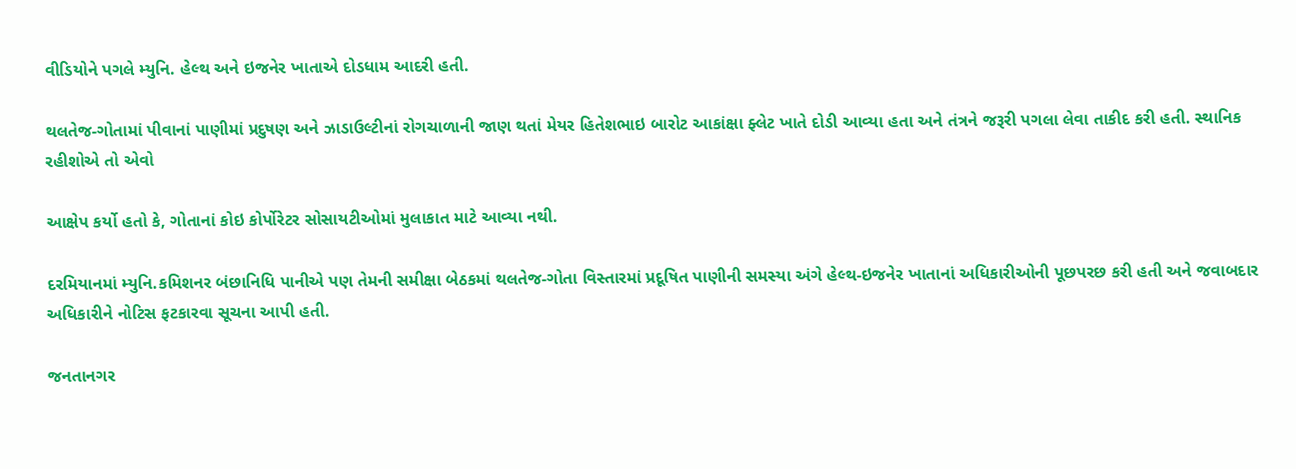વીડિયોને પગલે મ્યુનિ. હેલ્થ અને ઇજનેર ખાતાએ દોડધામ આદરી હતી.

થલતેજ-ગોતામાં પીવાનાં પાણીમાં પ્રદુષણ અને ઝાડાઉલ્ટીનાં રોગચાળાની જાણ થતાં મેયર હિતેશભાઇ બારોટ આકાંક્ષા ફ્લેટ ખાતે દોડી આવ્યા હતા અને તંત્રને જરૂરી પગલા લેવા તાકીદ કરી હતી. સ્થાનિક રહીશોએ તો એવો

આક્ષેપ કર્યો હતો કે, ગોતાનાં કોઇ કોર્પોરેટર સોસાયટીઓમાં મુલાકાત માટે આવ્યા નથી.

દરમિયાનમાં મ્યુનિ.કમિશનર બંછાનિધિ પાનીએ પણ તેમની સમીક્ષા બેઠકમાં થલતેજ-ગોતા વિસ્તારમાં પ્રદૂષિત પાણીની સમસ્યા અંગે હેલ્થ-ઇજનેર ખાતાનાં અધિકારીઓની પૂછપરછ કરી હતી અને જવાબદાર અધિકારીને નોટિસ ફટકારવા સૂચના આપી હતી.

જનતાનગર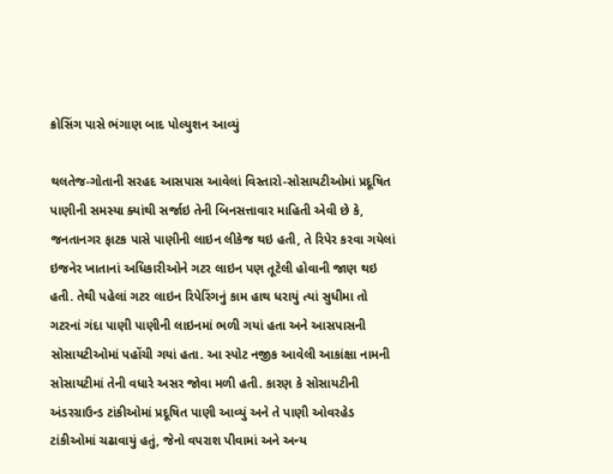ક્રોસિંગ પાસે ભંગાણ બાદ પોલ્યુશન આવ્યું

થલતેજ-ગોતાની સરહદ આસપાસ આવેલાં વિસ્તારો-સોસાયટીઓમાં પ્રદૂષિત પાણીની સમસ્યા ક્યાંથી સર્જાઇ તેની બિનસત્તાવાર માહિતી એવી છે કે, જનતાનગર ફાટક પાસે પાણીની લાઇન લીકેજ થઇ હતી, તે રિપેર કરવા ગયેલાં ઇજનેર ખાતાનાં અધિકારીઓને ગટર લાઇન પણ તૂટેલી હોવાની જાણ થઇ હતી. તેથી પહેલાં ગટર લાઇન રિપેરિંગનું કામ હાથ ધરાયું ત્યાં સુધીમા તો ગટરનાં ગંદા પાણી પાણીની લાઇનમાં ભળી ગયાં હતા અને આસપાસની સોસાયટીઓમાં પહોંચી ગયાં હતા. આ સ્પોટ નજીક આવેલી આકાંક્ષા નામની સોસાયટીમાં તેની વધારે અસર જોવા મળી હતી. કારણ કે સોસાયટીની અંડરગ્રાઉન્ડ ટાંકીઓમાં પ્રદૂષિત પાણી આવ્યું અને તે પાણી ઓવરહેડ ટાંકીઓમાં ચઢાવાયું હતું, જેનો વપરાશ પીવામાં અને અન્ય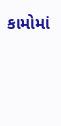કામોમાં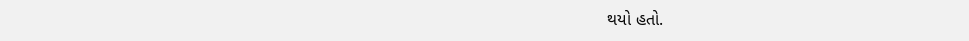થયો હતો.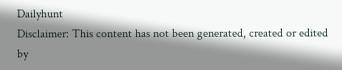Dailyhunt
Disclaimer: This content has not been generated, created or edited by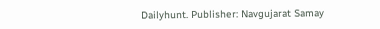Dailyhunt. Publisher: Navgujarat Samay